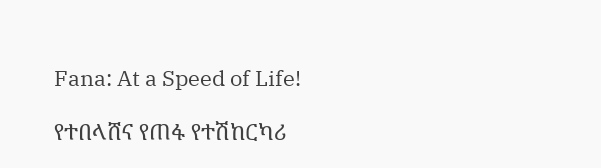Fana: At a Speed of Life!

የተበላሸና የጠፋ የተሽከርካሪ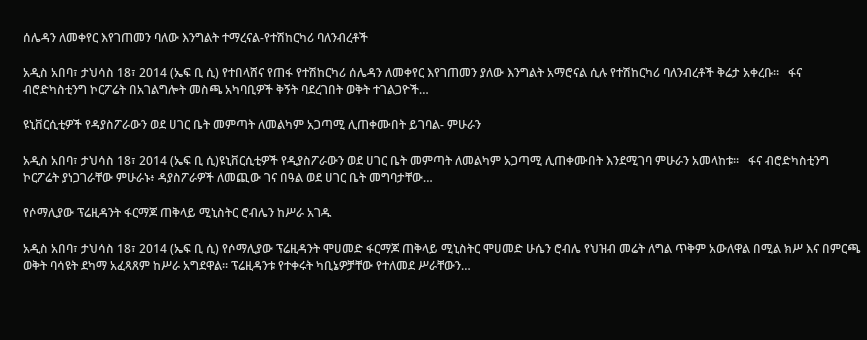ሰሌዳን ለመቀየር እየገጠመን ባለው እንግልት ተማረናል-የተሽከርካሪ ባለንብረቶች

አዲስ አበባ፣ ታህሳስ 18፣ 2014 (ኤፍ ቢ ሲ) የተበላሸና የጠፋ የተሽከርካሪ ሰሌዳን ለመቀየር እየገጠመን ያለው እንግልት አማሮናል ሲሉ የተሽከርካሪ ባለንብረቶች ቅሬታ አቀረቡ።   ፋና ብሮድካስቲንግ ኮርፖሬት በአገልግሎት መስጫ አካባቢዎች ቅኝት ባደረገበት ወቅት ተገልጋዮች…

ዩኒቨርሲቲዎች የዳያስፖራውን ወደ ሀገር ቤት መምጣት ለመልካም አጋጣሚ ሊጠቀሙበት ይገባል- ምሁራን

አዲስ አበባ፣ ታህሳስ 18፣ 2014 (ኤፍ ቢ ሲ)ዩኒቨርሲቲዎች የዲያስፖራውን ወደ ሀገር ቤት መምጣት ለመልካም አጋጣሚ ሊጠቀሙበት እንደሚገባ ምሁራን አመላከቱ፡፡   ፋና ብሮድካስቲንግ ኮርፖሬት ያነጋገራቸው ምሁራኑ፥ ዳያስፖራዎች ለመጪው ገና በዓል ወደ ሀገር ቤት መግባታቸው…

የሶማሊያው ፕሬዚዳንት ፋርማጆ ጠቅላይ ሚኒስትር ሮብሌን ከሥራ አገዱ

አዲስ አበባ፣ ታህሳስ 18፣ 2014 (ኤፍ ቢ ሲ) የሶማሊያው ፕሬዚዳንት ሞሀመድ ፋርማጆ ጠቅላይ ሚኒስትር ሞሀመድ ሁሴን ሮብሌ የህዝብ መሬት ለግል ጥቅም አውለዋል በሚል ክሥ እና በምርጫ ወቅት ባሳዩት ደካማ አፈጻጸም ከሥራ አግደዋል፡፡ ፕሬዚዳንቱ የተቀሩት ካቢኔዎቻቸው የተለመደ ሥራቸውን…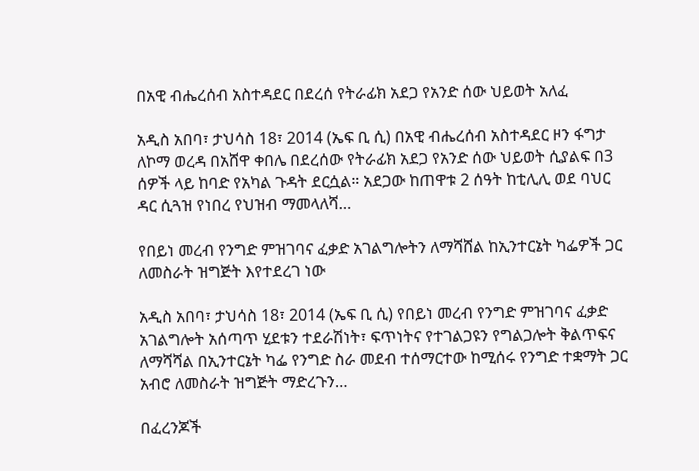በአዊ ብሔረሰብ አስተዳደር በደረሰ የትራፊክ አደጋ የአንድ ሰው ህይወት አለፈ

አዲስ አበባ፣ ታህሳስ 18፣ 2014 (ኤፍ ቢ ሲ) በአዊ ብሔረሰብ አስተዳደር ዞን ፋግታ ለኮማ ወረዳ በአሸዋ ቀበሌ በደረሰው የትራፊክ አደጋ የአንድ ሰው ህይወት ሲያልፍ በ3 ሰዎች ላይ ከባድ የአካል ጉዳት ደርሷል። አደጋው ከጠዋቱ 2 ሰዓት ከቲሊሊ ወደ ባህር ዳር ሲጓዝ የነበረ የህዝብ ማመላለሻ…

የበይነ መረብ የንግድ ምዝገባና ፈቃድ አገልግሎትን ለማሻሸል ከኢንተርኔት ካፌዎች ጋር ለመስራት ዝግጅት እየተደረገ ነው

አዲስ አበባ፣ ታህሳስ 18፣ 2014 (ኤፍ ቢ ሲ) የበይነ መረብ የንግድ ምዝገባና ፈቃድ አገልግሎት አሰጣጥ ሂደቱን ተደራሽነት፣ ፍጥነትና የተገልጋዩን የግልጋሎት ቅልጥፍና ለማሻሻል በኢንተርኔት ካፌ የንግድ ስራ መደብ ተሰማርተው ከሚሰሩ የንግድ ተቋማት ጋር አብሮ ለመስራት ዝግጅት ማድረጉን…

በፈረንጆች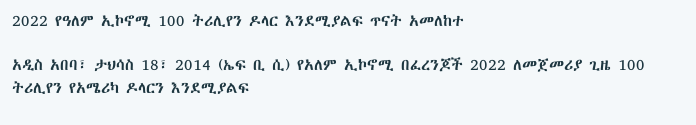2022 የዓለም ኢኮኖሚ 100 ትሪሊየን ዶላር እንደሚያልፍ ጥናት አመለከተ

አዲስ አበባ፣ ታህሳስ 18፣ 2014 (ኤፍ ቢ ሲ) የአለም ኢኮኖሚ በፈረንጆች 2022 ለመጀመሪያ ጊዜ 100 ትሪሊየን የአሜሪካ ዶላርን እንደሚያልፍ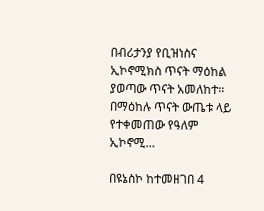በብሪታንያ የቢዝነስና ኢኮኖሚክስ ጥናት ማዕከል ያወጣው ጥናት አመለከተ፡፡ በማዕከሉ ጥናት ውጤቱ ላይ የተቀመጠው የዓለም ኢኮኖሚ…

በዩኔስኮ ከተመዘገበ 4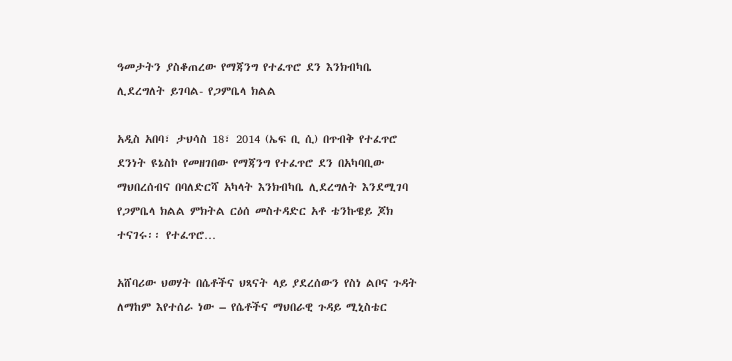ዓመታትን ያስቆጠረው የማጃንግ የተፈጥሮ ደን እንክብካቤ ሊደረግለት ይገባል- የጋምቤላ ክልል

አዲስ አበባ፣ ታህሳስ 18፣ 2014 (ኤፍ ቢ ሲ) በጥብቅ የተፈጥሮ ደንነት ዩኔስኮ የመዘገበው የማጃንግ የተፈጥሮ ደን በአካባቢው ማህበረሰብና በባለድርሻ አካላት እንክብካቤ ሊደረግለት እንደሚገባ የጋምቤላ ክልል ምክትል ርዕሰ መስተዳድር አቶ ቴንኩዌይ ጆክ ተናገሩ፡፡ የተፈጥሮ…

አሸባሪው ህወሃት በሴቶችና ህጻናት ላይ ያደረሰውን የስነ ልቦና ጉዳት ለማከም እየተሰራ ነው – የሴቶችና ማህበራዊ ጉዳይ ሚኒስቴር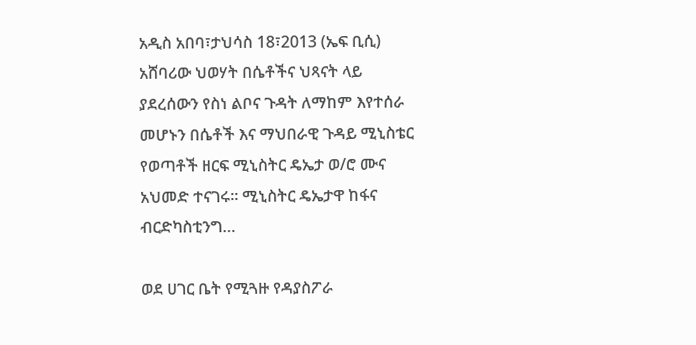አዲስ አበባ፣ታህሳስ 18፣2013 (ኤፍ ቢሲ) አሸባሪው ህወሃት በሴቶችና ህጻናት ላይ ያደረሰውን የስነ ልቦና ጉዳት ለማከም እየተሰራ መሆኑን በሴቶች እና ማህበራዊ ጉዳይ ሚኒስቴር የወጣቶች ዘርፍ ሚኒስትር ዴኤታ ወ/ሮ ሙና አህመድ ተናገሩ። ሚኒስትር ዴኤታዋ ከፋና ብርድካስቲንግ…

ወደ ሀገር ቤት የሚጓዙ የዳያስፖራ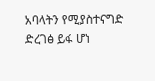አባላትን የሚያስተናግድ ድረገፅ ይፋ ሆነ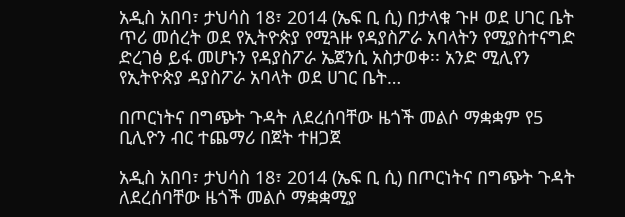አዲስ አበባ፣ ታህሳስ 18፣ 2014 (ኤፍ ቢ ሲ) በታላቁ ጉዞ ወደ ሀገር ቤት ጥሪ መሰረት ወደ የኢትዮጵያ የሚጓዙ የዳያስፖራ አባላትን የሚያስተናግድ ድረገፅ ይፋ መሆኑን የዳያስፖራ ኤጀንሲ አስታወቀ፡፡ አንድ ሚሊየን የኢትዮጵያ ዳያስፖራ አባላት ወደ ሀገር ቤት…

በጦርነትና በግጭት ጉዳት ለደረሰባቸው ዜጎች መልሶ ማቋቋም የ5 ቢሊዮን ብር ተጨማሪ በጀት ተዘጋጀ

አዲስ አበባ፣ ታህሳስ 18፣ 2014 (ኤፍ ቢ ሲ) በጦርነትና በግጭት ጉዳት ለደረሰባቸው ዜጎች መልሶ ማቋቋሚያ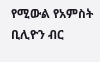የሚውል የአምስት ቢሊዮን ብር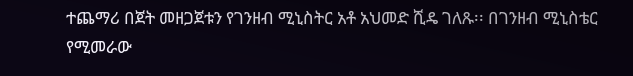ተጨማሪ በጀት መዘጋጀቱን የገንዘብ ሚኒስትር አቶ አህመድ ሺዴ ገለጹ፡፡ በገንዘብ ሚኒስቴር የሚመራው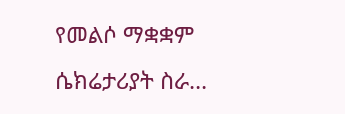የመልሶ ማቋቋም ሴክሬታሪያት ስራ…